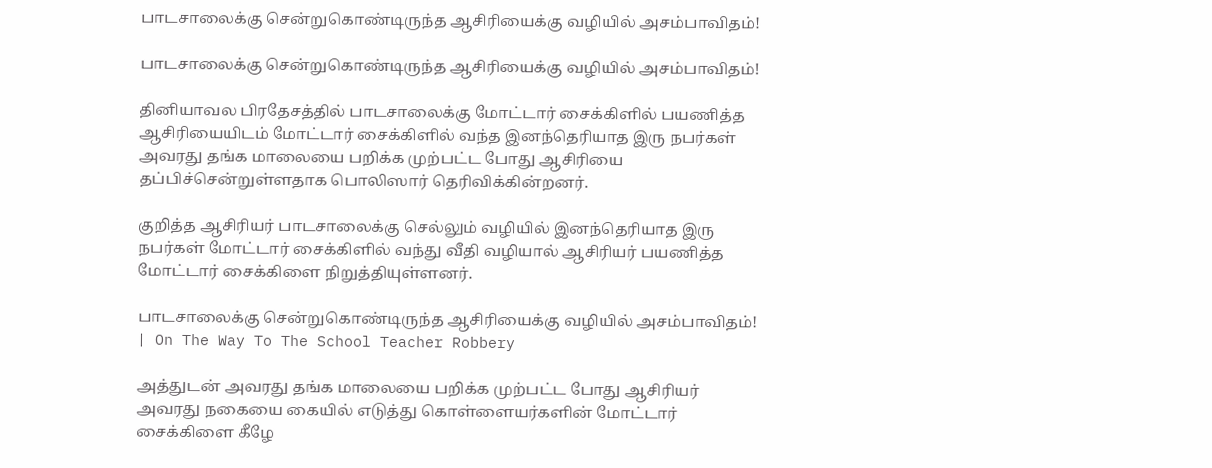பாடசாலைக்கு சென்றுகொண்டிருந்த ஆசிரியைக்கு வழியில் அசம்பாவிதம்!

பாடசாலைக்கு சென்றுகொண்டிருந்த ஆசிரியைக்கு வழியில் அசம்பாவிதம்!

தினியாவல பிரதேசத்தில் பாடசாலைக்கு மோட்டார் சைக்கிளில் பயணித்த ஆசிரியையிடம் மோட்டார் சைக்கிளில் வந்த இனந்தெரியாத இரு நபர்கள் அவரது தங்க மாலையை பறிக்க முற்பட்ட போது ஆசிரியை தப்பிச்சென்றுள்ளதாக பொலிஸார் தெரிவிக்கின்றனர்.

குறித்த ஆசிரியர் பாடசாலைக்கு செல்லும் வழியில் இனந்தெரியாத இரு நபர்கள் மோட்டார் சைக்கிளில் வந்து வீதி வழியால் ஆசிரியர் பயணித்த மோட்டார் சைக்கிளை நிறுத்தியுள்ளனர்.

பாடசாலைக்கு சென்றுகொண்டிருந்த ஆசிரியைக்கு வழியில் அசம்பாவிதம்! | On The Way To The School Teacher Robbery

அத்துடன் அவரது தங்க மாலையை பறிக்க முற்பட்ட போது ஆசிரியர் அவரது நகையை கையில் எடுத்து கொள்ளையர்களின் மோட்டார் சைக்கிளை கீழே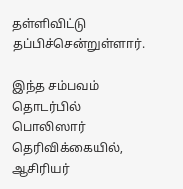தள்ளிவிட்டு தப்பிச்சென்றுள்ளார்.

இந்த சம்பவம் தொடர்பில் பொலிஸார் தெரிவிக்கையில், ஆசிரியர்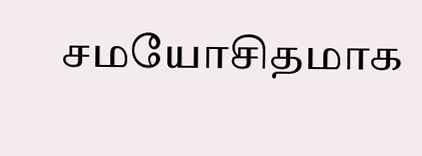சமயோசிதமாக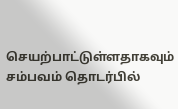செயற்பாட்டுள்ளதாகவும் சம்பவம் தொடர்பில்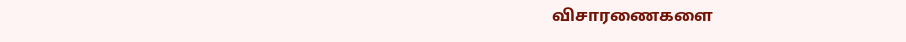விசாரணைகளை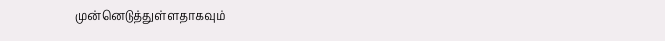முன்னெடுத்துள்ளதாகவும்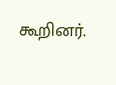கூறினர்.